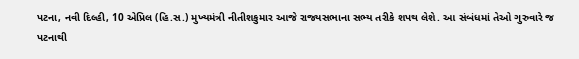પટના, નવી દિલ્હી, 10 એપ્રિલ (હિ.સ.) મુખ્યમંત્રી નીતીશકુમાર આજે રાજ્યસભાના સભ્ય તરીકે શપથ લેશે. આ સંબંધમાં તેઓ ગુરુવારે જ પટનાથી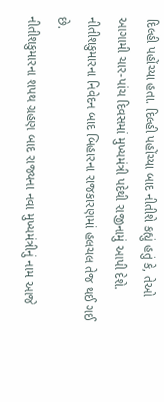દિલ્હી પહોંચ્યા હતા. દિલ્હી પહોંચ્યા બાદ નીતીશે કહ્યું હતું કે, તેઓ આગામી ચાર-પાંચ દિવસમાં મુખ્યમંત્રી પદેથી રાજીનામું આપી દેશે. નીતીશકુમારના નિવેદન બાદ બિહારના રાજકારણમાં હલચલ તેજ થઈ ગઈ છે.
નીતીશકુમારના શપથ ગ્રહણ બાદ રાજ્યના નવા મુખ્યમંત્રીનું નામ આજે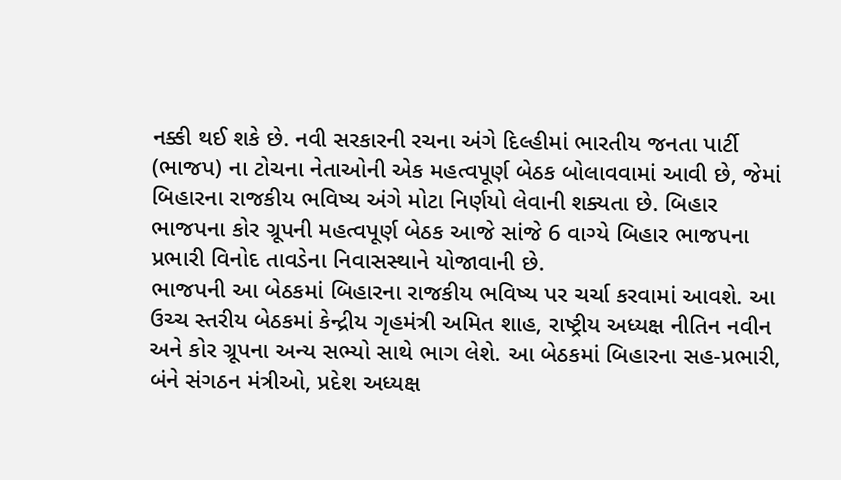નક્કી થઈ શકે છે. નવી સરકારની રચના અંગે દિલ્હીમાં ભારતીય જનતા પાર્ટી (ભાજપ) ના ટોચના નેતાઓની એક મહત્વપૂર્ણ બેઠક બોલાવવામાં આવી છે, જેમાં બિહારના રાજકીય ભવિષ્ય અંગે મોટા નિર્ણયો લેવાની શક્યતા છે. બિહાર ભાજપના કોર ગ્રૂપની મહત્વપૂર્ણ બેઠક આજે સાંજે 6 વાગ્યે બિહાર ભાજપના પ્રભારી વિનોદ તાવડેના નિવાસસ્થાને યોજાવાની છે.
ભાજપની આ બેઠકમાં બિહારના રાજકીય ભવિષ્ય પર ચર્ચા કરવામાં આવશે. આ ઉચ્ચ સ્તરીય બેઠકમાં કેન્દ્રીય ગૃહમંત્રી અમિત શાહ, રાષ્ટ્રીય અધ્યક્ષ નીતિન નવીન અને કોર ગ્રૂપના અન્ય સભ્યો સાથે ભાગ લેશે. આ બેઠકમાં બિહારના સહ-પ્રભારી, બંને સંગઠન મંત્રીઓ, પ્રદેશ અધ્યક્ષ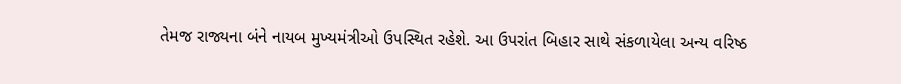તેમજ રાજ્યના બંને નાયબ મુખ્યમંત્રીઓ ઉપસ્થિત રહેશે. આ ઉપરાંત બિહાર સાથે સંકળાયેલા અન્ય વરિષ્ઠ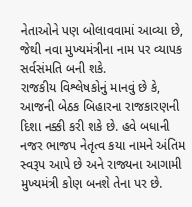નેતાઓને પણ બોલાવવામાં આવ્યા છે, જેથી નવા મુખ્યમંત્રીના નામ પર વ્યાપક સર્વસંમતિ બની શકે.
રાજકીય વિશ્લેષકોનું માનવું છે કે, આજની બેઠક બિહારના રાજકારણની દિશા નક્કી કરી શકે છે. હવે બધાની નજર ભાજપ નેતૃત્વ કયા નામને અંતિમ સ્વરૂપ આપે છે અને રાજ્યના આગામી મુખ્યમંત્રી કોણ બનશે તેના પર છે.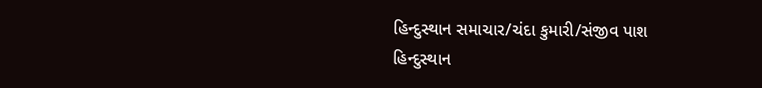હિન્દુસ્થાન સમાચાર/ચંદા કુમારી/સંજીવ પાશ
હિન્દુસ્થાન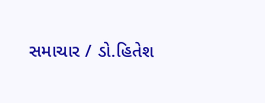સમાચાર / ડો.હિતેશ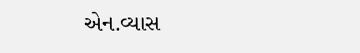એન.વ્યાસ